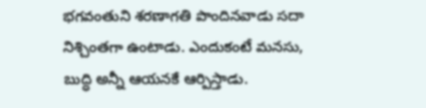భగవంతుని శరణాగతి పొందినవాడు సదా నిశ్చింతగా ఉంటాడు. ఎందుకంటే మనసు, బుద్ధి అన్నీ ఆయనకే ఆర్పిస్తాడు.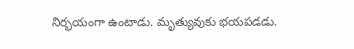నిర్భయంగా ఉంటాడు. మృత్యువుకు భయపడడు.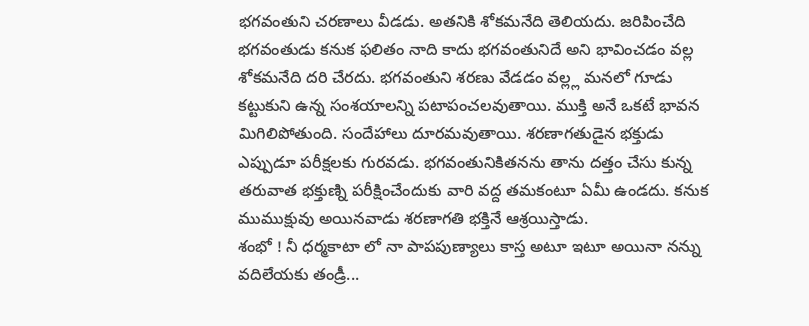భగవంతుని చరణాలు వీడడు. అతనికి శోకమనేది తెలియదు. జరిపించేది భగవంతుడు కనుక ఫలితం నాది కాదు భగవంతునిదే అని భావించడం వల్ల శోకమనేది దరి చేరదు. భగవంతుని శరణు వేడడం వల్ల్ల మనలో గూడు కట్టుకుని ఉన్న సంశయాలన్ని పటాపంచలవుతాయి. ముక్తి అనే ఒకటే భావన మిగిలిపోతుంది. సందేహాలు దూరమవుతాయి. శరణాగతుడైన భక్తుడు ఎప్పుడూ పరీక్షలకు గురవడు. భగవంతునికితనను తాను దత్తం చేసు కున్న తరువాత భక్తుణ్ని పరీక్షించేందుకు వారి వద్ద తమకంటూ ఏమీ ఉండదు. కనుక ముముక్షువు అయినవాడు శరణాగతి భక్తినే ఆశ్రయిస్తాడు.
శంభో ! నీ ధర్మకాటా లో నా పాపపుణ్యాలు కాస్త అటూ ఇటూ అయినా నన్ను వదిలేయకు తండ్రీ...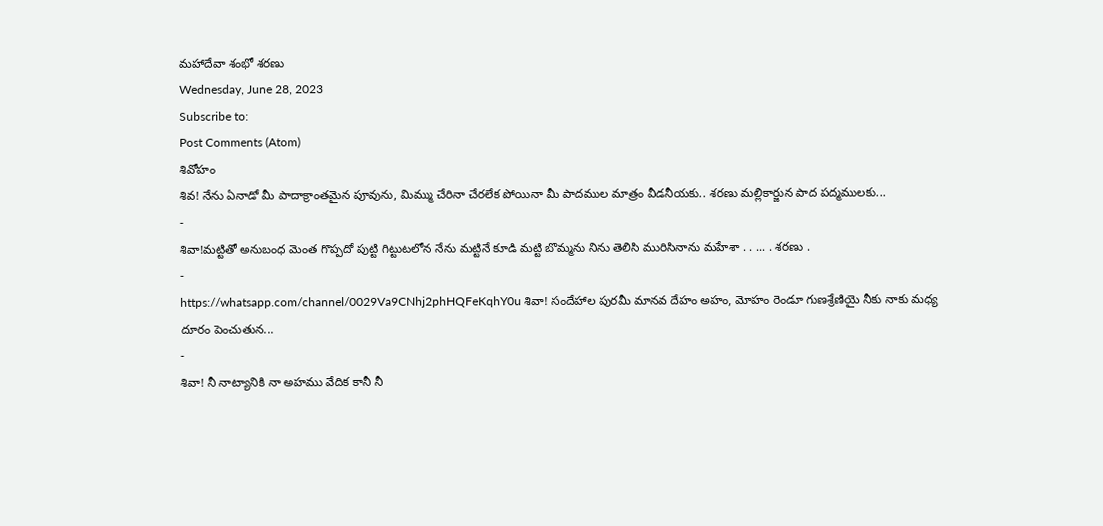మహాదేవా శంభో శరణు
Wednesday, June 28, 2023
Subscribe to:
Post Comments (Atom)
శివోహం
శివ! నేను ఏనాడో మీ పాదాక్రాంతమైన పూవును, మిమ్ము చేరినా చేరలేక పోయినా మీ పాదముల మాత్రం వీడనీయకు.. శరణు మల్లికార్జున పాద పద్మములకు...
-
శివా!మట్టితో అనుబంధ మెంత గొప్పదో పుట్టి గిట్టుటలోన నేను మట్టినే కూడి మట్టి బొమ్మను నిను తెలిసి మురిసినాను మహేశా . . ... . శరణు .
-
https://whatsapp.com/channel/0029Va9CNhj2phHQFeKqhY0u శివా! సందేహాల పురమీ మానవ దేహం అహం, మోహం రెండూ గుణశ్రేణియై నీకు నాకు మధ్య దూరం పెంచుతున...
-
శివా! నీ నాట్యానికి నా అహము వేదిక కానీ నీ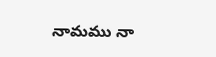నామము నా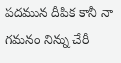పదమున దీపిక కానీ నా గమనం నిన్ను చేరీ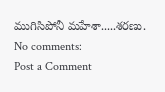ముగిసిపోనీ మహేశా.....శరణు.
No comments:
Post a Comment